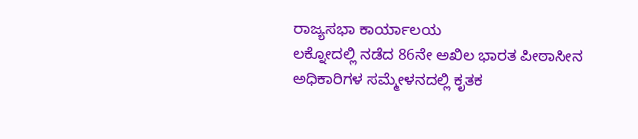ರಾಜ್ಯಸಭಾ ಕಾರ್ಯಾಲಯ
ಲಕ್ನೋದಲ್ಲಿ ನಡೆದ 86ನೇ ಅಖಿಲ ಭಾರತ ಪೀಠಾಸೀನ ಅಧಿಕಾರಿಗಳ ಸಮ್ಮೇಳನದಲ್ಲಿ ಕೃತಕ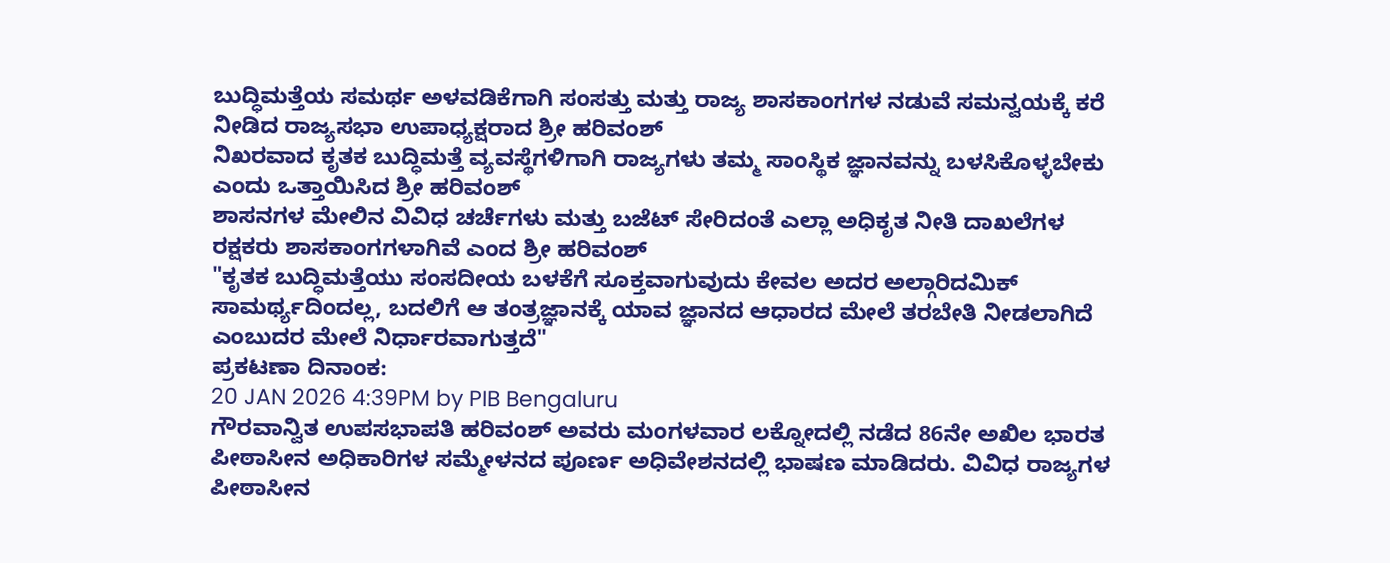ಬುದ್ಧಿಮತ್ತೆಯ ಸಮರ್ಥ ಅಳವಡಿಕೆಗಾಗಿ ಸಂಸತ್ತು ಮತ್ತು ರಾಜ್ಯ ಶಾಸಕಾಂಗಗಳ ನಡುವೆ ಸಮನ್ವಯಕ್ಕೆ ಕರೆ ನೀಡಿದ ರಾಜ್ಯಸಭಾ ಉಪಾಧ್ಯಕ್ಷರಾದ ಶ್ರೀ ಹರಿವಂಶ್
ನಿಖರವಾದ ಕೃತಕ ಬುದ್ಧಿಮತ್ತೆ ವ್ಯವಸ್ಥೆಗಳಿಗಾಗಿ ರಾಜ್ಯಗಳು ತಮ್ಮ ಸಾಂಸ್ಥಿಕ ಜ್ಞಾನವನ್ನು ಬಳಸಿಕೊಳ್ಳಬೇಕು ಎಂದು ಒತ್ತಾಯಿಸಿದ ಶ್ರೀ ಹರಿವಂಶ್
ಶಾಸನಗಳ ಮೇಲಿನ ವಿವಿಧ ಚರ್ಚೆಗಳು ಮತ್ತು ಬಜೆಟ್ ಸೇರಿದಂತೆ ಎಲ್ಲಾ ಅಧಿಕೃತ ನೀತಿ ದಾಖಲೆಗಳ ರಕ್ಷಕರು ಶಾಸಕಾಂಗಗಳಾಗಿವೆ ಎಂದ ಶ್ರೀ ಹರಿವಂಶ್
"ಕೃತಕ ಬುದ್ಧಿಮತ್ತೆಯು ಸಂಸದೀಯ ಬಳಕೆಗೆ ಸೂಕ್ತವಾಗುವುದು ಕೇವಲ ಅದರ ಅಲ್ಗಾರಿದಮಿಕ್ ಸಾಮರ್ಥ್ಯದಿಂದಲ್ಲ, ಬದಲಿಗೆ ಆ ತಂತ್ರಜ್ಞಾನಕ್ಕೆ ಯಾವ ಜ್ಞಾನದ ಆಧಾರದ ಮೇಲೆ ತರಬೇತಿ ನೀಡಲಾಗಿದೆ ಎಂಬುದರ ಮೇಲೆ ನಿರ್ಧಾರವಾಗುತ್ತದೆ"
ಪ್ರಕಟಣಾ ದಿನಾಂಕ:
20 JAN 2026 4:39PM by PIB Bengaluru
ಗೌರವಾನ್ವಿತ ಉಪಸಭಾಪತಿ ಹರಿವಂಶ್ ಅವರು ಮಂಗಳವಾರ ಲಕ್ನೋದಲ್ಲಿ ನಡೆದ 86ನೇ ಅಖಿಲ ಭಾರತ ಪೀಠಾಸೀನ ಅಧಿಕಾರಿಗಳ ಸಮ್ಮೇಳನದ ಪೂರ್ಣ ಅಧಿವೇಶನದಲ್ಲಿ ಭಾಷಣ ಮಾಡಿದರು. ವಿವಿಧ ರಾಜ್ಯಗಳ ಪೀಠಾಸೀನ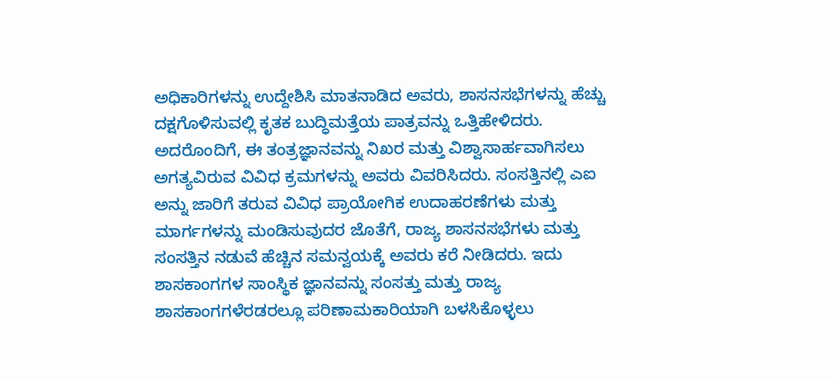ಅಧಿಕಾರಿಗಳನ್ನು ಉದ್ದೇಶಿಸಿ ಮಾತನಾಡಿದ ಅವರು, ಶಾಸನಸಭೆಗಳನ್ನು ಹೆಚ್ಚು ದಕ್ಷಗೊಳಿಸುವಲ್ಲಿ ಕೃತಕ ಬುದ್ಧಿಮತ್ತೆಯ ಪಾತ್ರವನ್ನು ಒತ್ತಿಹೇಳಿದರು. ಅದರೊಂದಿಗೆ, ಈ ತಂತ್ರಜ್ಞಾನವನ್ನು ನಿಖರ ಮತ್ತು ವಿಶ್ವಾಸಾರ್ಹವಾಗಿಸಲು ಅಗತ್ಯವಿರುವ ವಿವಿಧ ಕ್ರಮಗಳನ್ನು ಅವರು ವಿವರಿಸಿದರು. ಸಂಸತ್ತಿನಲ್ಲಿ ಎಐ ಅನ್ನು ಜಾರಿಗೆ ತರುವ ವಿವಿಧ ಪ್ರಾಯೋಗಿಕ ಉದಾಹರಣೆಗಳು ಮತ್ತು ಮಾರ್ಗಗಳನ್ನು ಮಂಡಿಸುವುದರ ಜೊತೆಗೆ, ರಾಜ್ಯ ಶಾಸನಸಭೆಗಳು ಮತ್ತು ಸಂಸತ್ತಿನ ನಡುವೆ ಹೆಚ್ಚಿನ ಸಮನ್ವಯಕ್ಕೆ ಅವರು ಕರೆ ನೀಡಿದರು. ಇದು ಶಾಸಕಾಂಗಗಳ ಸಾಂಸ್ಥಿಕ ಜ್ಞಾನವನ್ನು ಸಂಸತ್ತು ಮತ್ತು ರಾಜ್ಯ ಶಾಸಕಾಂಗಗಳೆರಡರಲ್ಲೂ ಪರಿಣಾಮಕಾರಿಯಾಗಿ ಬಳಸಿಕೊಳ್ಳಲು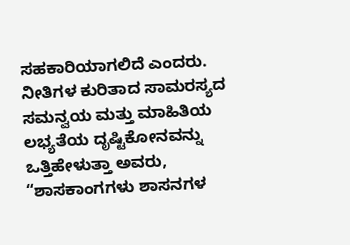ಸಹಕಾರಿಯಾಗಲಿದೆ ಎಂದರು.
ನೀತಿಗಳ ಕುರಿತಾದ ಸಾಮರಸ್ಯದ ಸಮನ್ವಯ ಮತ್ತು ಮಾಹಿತಿಯ ಲಭ್ಯತೆಯ ದೃಷ್ಟಿಕೋನವನ್ನು ಒತ್ತಿಹೇಳುತ್ತಾ ಅವರು, “ಶಾಸಕಾಂಗಗಳು ಶಾಸನಗಳ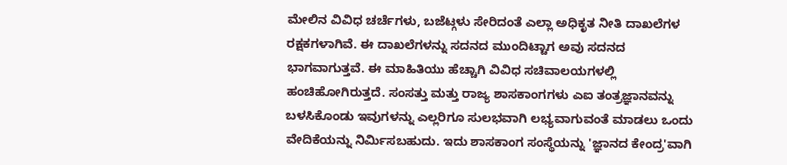ಮೇಲಿನ ವಿವಿಧ ಚರ್ಚೆಗಳು, ಬಜೆಟ್ಗಳು ಸೇರಿದಂತೆ ಎಲ್ಲಾ ಅಧಿಕೃತ ನೀತಿ ದಾಖಲೆಗಳ ರಕ್ಷಕಗಳಾಗಿವೆ. ಈ ದಾಖಲೆಗಳನ್ನು ಸದನದ ಮುಂದಿಟ್ಟಾಗ ಅವು ಸದನದ ಭಾಗವಾಗುತ್ತವೆ. ಈ ಮಾಹಿತಿಯು ಹೆಚ್ಚಾಗಿ ವಿವಿಧ ಸಚಿವಾಲಯಗಳಲ್ಲಿ ಹಂಚಿಹೋಗಿರುತ್ತದೆ. ಸಂಸತ್ತು ಮತ್ತು ರಾಜ್ಯ ಶಾಸಕಾಂಗಗಳು ಎಐ ತಂತ್ರಜ್ಞಾನವನ್ನು ಬಳಸಿಕೊಂಡು ಇವುಗಳನ್ನು ಎಲ್ಲರಿಗೂ ಸುಲಭವಾಗಿ ಲಭ್ಯವಾಗುವಂತೆ ಮಾಡಲು ಒಂದು ವೇದಿಕೆಯನ್ನು ನಿರ್ಮಿಸಬಹುದು. ಇದು ಶಾಸಕಾಂಗ ಸಂಸ್ಥೆಯನ್ನು 'ಜ್ಞಾನದ ಕೇಂದ್ರ'ವಾಗಿ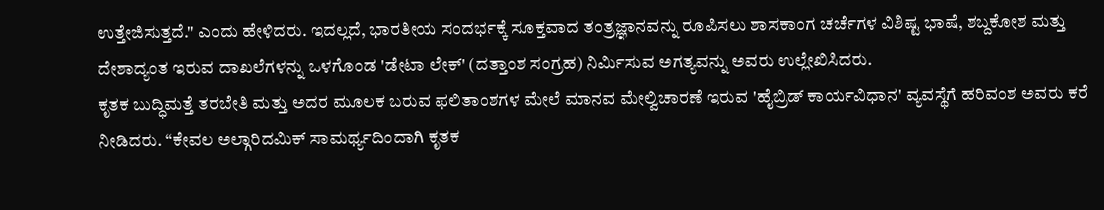ಉತ್ತೇಜಿಸುತ್ತದೆ." ಎಂದು ಹೇಳಿದರು. ಇದಲ್ಲದೆ, ಭಾರತೀಯ ಸಂದರ್ಭಕ್ಕೆ ಸೂಕ್ತವಾದ ತಂತ್ರಜ್ಞಾನವನ್ನು ರೂಪಿಸಲು ಶಾಸಕಾಂಗ ಚರ್ಚೆಗಳ ವಿಶಿಷ್ಟ ಭಾಷೆ, ಶಬ್ದಕೋಶ ಮತ್ತು ದೇಶಾದ್ಯಂತ ಇರುವ ದಾಖಲೆಗಳನ್ನು ಒಳಗೊಂಡ 'ಡೇಟಾ ಲೇಕ್' (ದತ್ತಾಂಶ ಸಂಗ್ರಹ) ನಿರ್ಮಿಸುವ ಅಗತ್ಯವನ್ನು ಅವರು ಉಲ್ಲೇಖಿಸಿದರು.
ಕೃತಕ ಬುದ್ಧಿಮತ್ತೆ ತರಬೇತಿ ಮತ್ತು ಅದರ ಮೂಲಕ ಬರುವ ಫಲಿತಾಂಶಗಳ ಮೇಲೆ ಮಾನವ ಮೇಲ್ವಿಚಾರಣೆ ಇರುವ 'ಹೈಬ್ರಿಡ್ ಕಾರ್ಯವಿಧಾನ' ವ್ಯವಸ್ಥೆಗೆ ಹರಿವಂಶ ಅವರು ಕರೆ ನೀಡಿದರು. “ಕೇವಲ ಅಲ್ಗಾರಿದಮಿಕ್ ಸಾಮರ್ಥ್ಯದಿಂದಾಗಿ ಕೃತಕ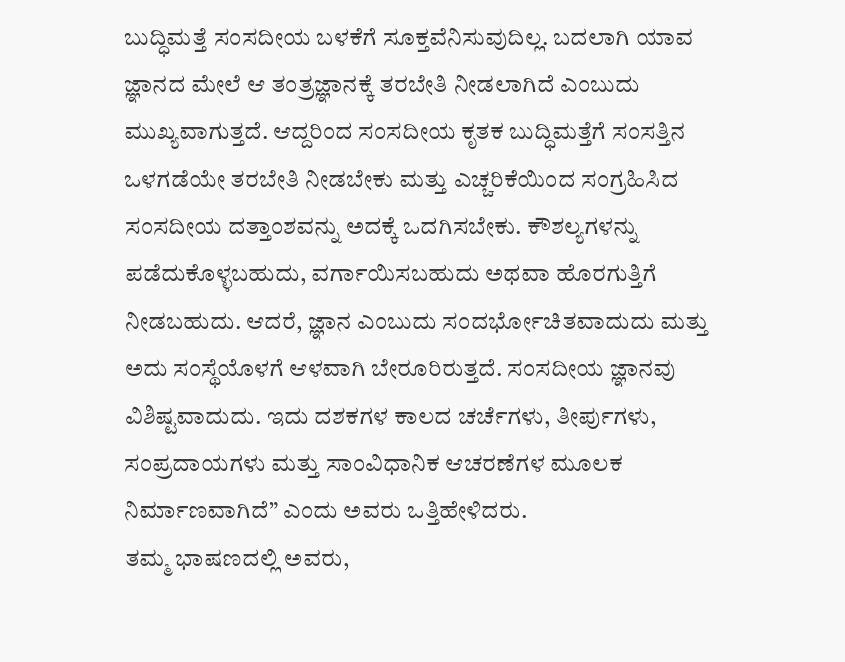ಬುದ್ಧಿಮತ್ತೆ ಸಂಸದೀಯ ಬಳಕೆಗೆ ಸೂಕ್ತವೆನಿಸುವುದಿಲ್ಲ. ಬದಲಾಗಿ ಯಾವ ಜ್ಞಾನದ ಮೇಲೆ ಆ ತಂತ್ರಜ್ಞಾನಕ್ಕೆ ತರಬೇತಿ ನೀಡಲಾಗಿದೆ ಎಂಬುದು ಮುಖ್ಯವಾಗುತ್ತದೆ. ಆದ್ದರಿಂದ ಸಂಸದೀಯ ಕೃತಕ ಬುದ್ಧಿಮತ್ತೆಗೆ ಸಂಸತ್ತಿನ ಒಳಗಡೆಯೇ ತರಬೇತಿ ನೀಡಬೇಕು ಮತ್ತು ಎಚ್ಚರಿಕೆಯಿಂದ ಸಂಗ್ರಹಿಸಿದ ಸಂಸದೀಯ ದತ್ತಾಂಶವನ್ನು ಅದಕ್ಕೆ ಒದಗಿಸಬೇಕು. ಕೌಶಲ್ಯಗಳನ್ನು ಪಡೆದುಕೊಳ್ಳಬಹುದು, ವರ್ಗಾಯಿಸಬಹುದು ಅಥವಾ ಹೊರಗುತ್ತಿಗೆ ನೀಡಬಹುದು. ಆದರೆ, ಜ್ಞಾನ ಎಂಬುದು ಸಂದರ್ಭೋಚಿತವಾದುದು ಮತ್ತು ಅದು ಸಂಸ್ಥೆಯೊಳಗೆ ಆಳವಾಗಿ ಬೇರೂರಿರುತ್ತದೆ. ಸಂಸದೀಯ ಜ್ಞಾನವು ವಿಶಿಷ್ಟವಾದುದು. ಇದು ದಶಕಗಳ ಕಾಲದ ಚರ್ಚೆಗಳು, ತೀರ್ಪುಗಳು, ಸಂಪ್ರದಾಯಗಳು ಮತ್ತು ಸಾಂವಿಧಾನಿಕ ಆಚರಣೆಗಳ ಮೂಲಕ ನಿರ್ಮಾಣವಾಗಿದೆ” ಎಂದು ಅವರು ಒತ್ತಿಹೇಳಿದರು.
ತಮ್ಮ ಭಾಷಣದಲ್ಲಿ ಅವರು,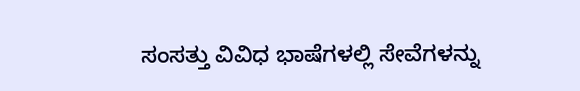ಸಂಸತ್ತು ವಿವಿಧ ಭಾಷೆಗಳಲ್ಲಿ ಸೇವೆಗಳನ್ನು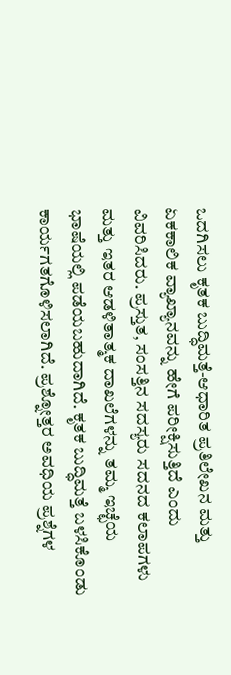ಒದಗಿಸಲು ಕೃತಕ ಬುದ್ಧಿಮತ್ತೆ-ಆಧಾರಿತ ಪ್ರತಿಲೇಖನ ಮತ್ತು ಏಕಕಾಲಿಕ ವ್ಯಾಖ್ಯಾನವನ್ನು ಹೇಗೆ ಪರೀಕ್ಷಿಸುತ್ತಿದೆ ಎಂದು ವಿವರಿಸಿದರು. ಪ್ರಸ್ತುತ, ಸಂಸತ್ತಿನ ಸದಸ್ಯರು ಸದನದ ಕಲಾಪಗಳು ಮತ್ತು ಇತರ ಆಡಳಿತಾತ್ಮಕ ದಾಖಲೆಗಳನ್ನು ತಮ್ಮ ಇಚ್ಛೆಯ ಭಾಷೆಯಲ್ಲಿ ಪಡೆಯಬಹುದಾಗಿದೆ. ಕೃತಕ ಬುದ್ಧಿಮತ್ತೆ ಬಳಸಿಕೊಂಡು ಕಾರ್ಯಗತಗೊಳಿಸಲಾಗಿದೆ. ಪ್ರಶ್ನೋತ್ತರ ಅವಧಿಯ ಪ್ರಶ್ನೆಗಳ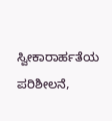ಸ್ವೀಕಾರಾರ್ಹತೆಯ ಪರಿಶೀಲನೆ,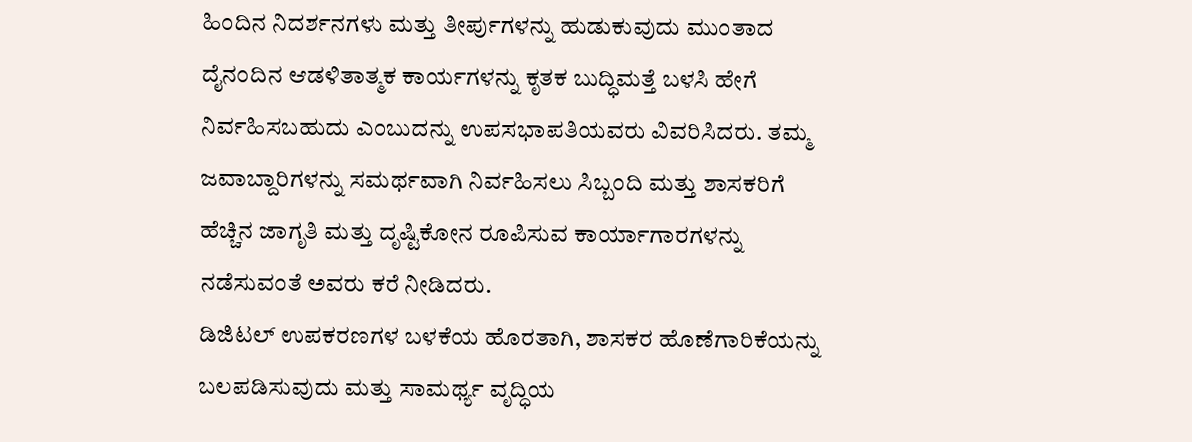ಹಿಂದಿನ ನಿದರ್ಶನಗಳು ಮತ್ತು ತೀರ್ಪುಗಳನ್ನು ಹುಡುಕುವುದು ಮುಂತಾದ ದೈನಂದಿನ ಆಡಳಿತಾತ್ಮಕ ಕಾರ್ಯಗಳನ್ನು ಕೃತಕ ಬುದ್ಧಿಮತ್ತೆ ಬಳಸಿ ಹೇಗೆ ನಿರ್ವಹಿಸಬಹುದು ಎಂಬುದನ್ನು ಉಪಸಭಾಪತಿಯವರು ವಿವರಿಸಿದರು. ತಮ್ಮ ಜವಾಬ್ದಾರಿಗಳನ್ನು ಸಮರ್ಥವಾಗಿ ನಿರ್ವಹಿಸಲು ಸಿಬ್ಬಂದಿ ಮತ್ತು ಶಾಸಕರಿಗೆ ಹೆಚ್ಚಿನ ಜಾಗೃತಿ ಮತ್ತು ದೃಷ್ಟಿಕೋನ ರೂಪಿಸುವ ಕಾರ್ಯಾಗಾರಗಳನ್ನು ನಡೆಸುವಂತೆ ಅವರು ಕರೆ ನೀಡಿದರು.
ಡಿಜಿಟಲ್ ಉಪಕರಣಗಳ ಬಳಕೆಯ ಹೊರತಾಗಿ, ಶಾಸಕರ ಹೊಣೆಗಾರಿಕೆಯನ್ನು ಬಲಪಡಿಸುವುದು ಮತ್ತು ಸಾಮರ್ಥ್ಯ ವೃದ್ಧಿಯ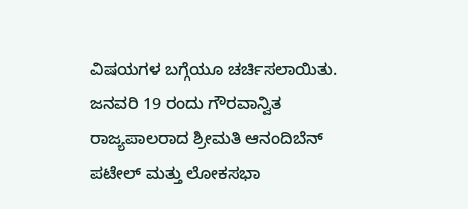ವಿಷಯಗಳ ಬಗ್ಗೆಯೂ ಚರ್ಚಿಸಲಾಯಿತು. ಜನವರಿ 19 ರಂದು ಗೌರವಾನ್ವಿತ ರಾಜ್ಯಪಾಲರಾದ ಶ್ರೀಮತಿ ಆನಂದಿಬೆನ್ ಪಟೇಲ್ ಮತ್ತು ಲೋಕಸಭಾ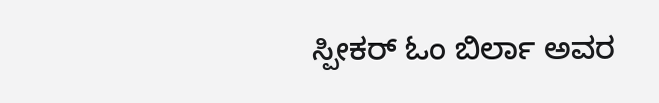ಸ್ಪೀಕರ್ ಓಂ ಬಿರ್ಲಾ ಅವರ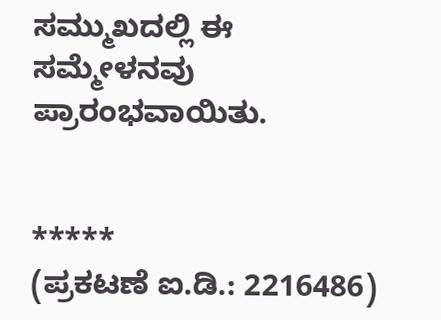ಸಮ್ಮುಖದಲ್ಲಿ ಈ ಸಮ್ಮೇಳನವು ಪ್ರಾರಂಭವಾಯಿತು.


*****
(ಪ್ರಕಟಣೆ ಐ.ಡಿ.: 2216486)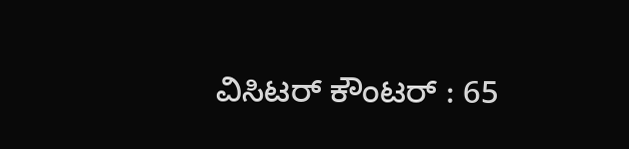ವಿಸಿಟರ್ ಕೌಂಟರ್ : 65